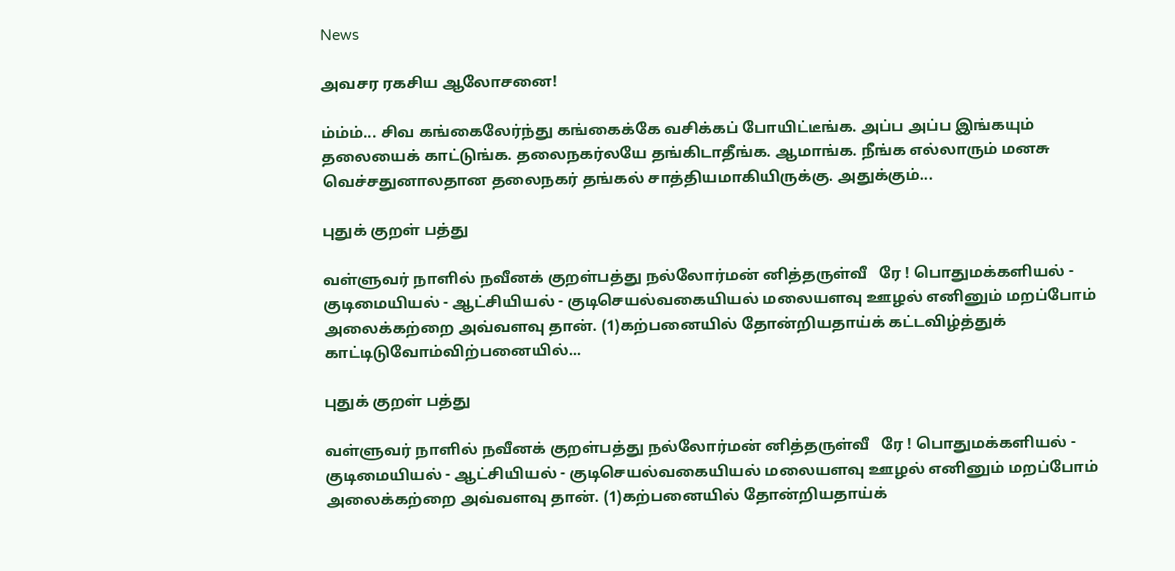News

அவசர ரகசிய ஆலோசனை!

ம்ம்ம்... சிவ கங்கைலேர்ந்து கங்கைக்கே வசிக்கப் போயிட்டீங்க. அப்ப அப்ப இங்கயும் தலையைக் காட்டுங்க. தலைநகர்லயே தங்கிடாதீங்க. ஆமாங்க. நீங்க எல்லாரும் மனசு வெச்சதுனாலதான தலைநகர் தங்கல் சாத்தியமாகியிருக்கு. அதுக்கும்...

புதுக் குறள் பத்து

வள்ளுவர் நாளில் நவீனக் குறள்பத்து நல்லோர்மன் னித்தருள்வீ   ரே ! பொதுமக்களியல் - குடிமையியல் - ஆட்சியியல் - குடிசெயல்வகையியல் மலையளவு ஊழல் எனினும் மறப்போம் அலைக்கற்றை அவ்வளவு தான். (1)கற்பனையில் தோன்றியதாய்க் கட்டவிழ்த்துக் காட்டிடுவோம்விற்பனையில்...

புதுக் குறள் பத்து

வள்ளுவர் நாளில் நவீனக் குறள்பத்து நல்லோர்மன் னித்தருள்வீ   ரே ! பொதுமக்களியல் - குடிமையியல் - ஆட்சியியல் - குடிசெயல்வகையியல் மலையளவு ஊழல் எனினும் மறப்போம் அலைக்கற்றை அவ்வளவு தான். (1)கற்பனையில் தோன்றியதாய்க்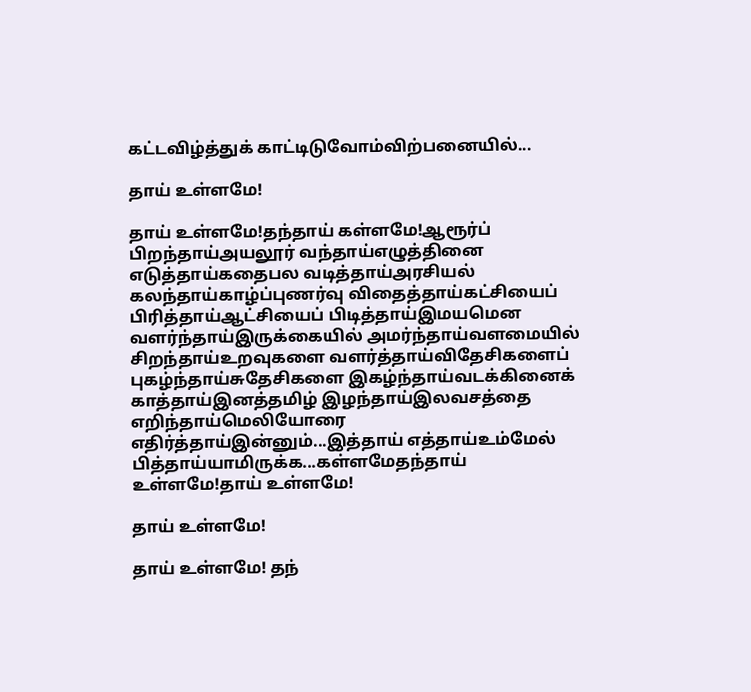கட்டவிழ்த்துக் காட்டிடுவோம்விற்பனையில்...

தாய் உள்ளமே!

தாய் உள்ளமே!தந்தாய் கள்ளமே!ஆரூர்ப் பிறந்தாய்அயலூர் வந்தாய்எழுத்தினை எடுத்தாய்கதைபல வடித்தாய்அரசியல் கலந்தாய்காழ்ப்புணர்வு விதைத்தாய்கட்சியைப் பிரித்தாய்ஆட்சியைப் பிடித்தாய்இமயமென வளர்ந்தாய்இருக்கையில் அமர்ந்தாய்வளமையில் சிறந்தாய்உறவுகளை வளர்த்தாய்விதேசிகளைப் புகழ்ந்தாய்சுதேசிகளை இகழ்ந்தாய்வடக்கினைக் காத்தாய்இனத்தமிழ் இழந்தாய்இலவசத்தை எறிந்தாய்மெலியோரை எதிர்த்தாய்இன்னும்...இத்தாய் எத்தாய்உம்மேல் பித்தாய்யாமிருக்க...கள்ளமேதந்தாய் உள்ளமே!தாய் உள்ளமே!

தாய் உள்ளமே!

தாய் உள்ளமே! தந்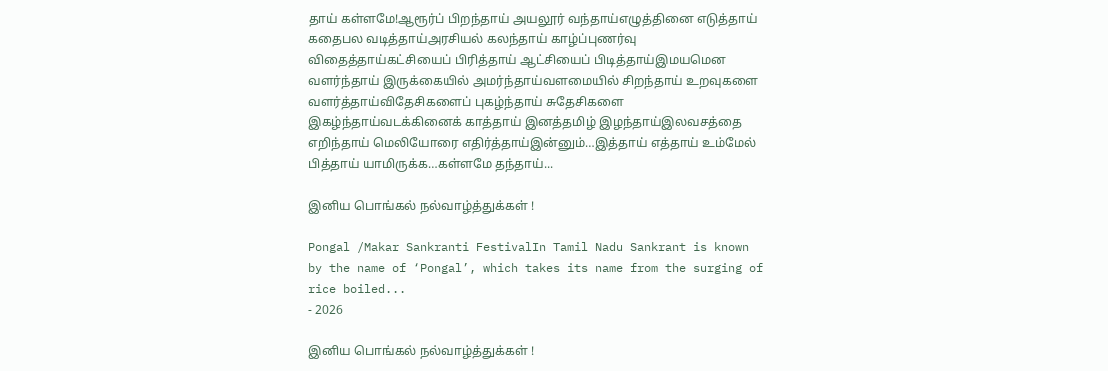தாய் கள்ளமே!ஆரூர்ப் பிறந்தாய் அயலூர் வந்தாய்எழுத்தினை எடுத்தாய் கதைபல வடித்தாய்அரசியல் கலந்தாய் காழ்ப்புணர்வு விதைத்தாய்கட்சியைப் பிரித்தாய் ஆட்சியைப் பிடித்தாய்இமயமென வளர்ந்தாய் இருக்கையில் அமர்ந்தாய்வளமையில் சிறந்தாய் உறவுகளை வளர்த்தாய்விதேசிகளைப் புகழ்ந்தாய் சுதேசிகளை இகழ்ந்தாய்வடக்கினைக் காத்தாய் இனத்தமிழ் இழந்தாய்இலவசத்தை எறிந்தாய் மெலியோரை எதிர்த்தாய்இன்னும்…இத்தாய் எத்தாய் உம்மேல் பித்தாய் யாமிருக்க…கள்ளமே தந்தாய்...

இனிய பொங்கல் நல்வாழ்த்துக்கள் !

Pongal /Makar Sankranti FestivalIn Tamil Nadu Sankrant is known by the name of ‘Pongal’, which takes its name from the surging of rice boiled...
- 2026

இனிய பொங்கல் நல்வாழ்த்துக்கள் !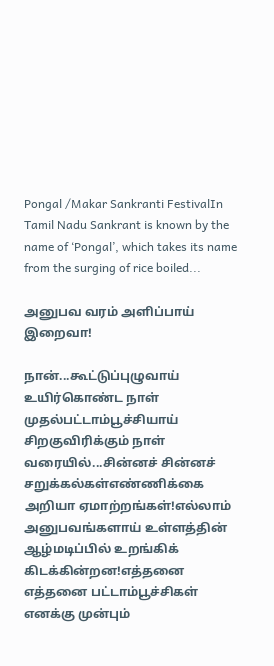Pongal /Makar Sankranti FestivalIn Tamil Nadu Sankrant is known by the name of ‘Pongal’, which takes its name from the surging of rice boiled...

அனுபவ வரம் அளிப்பாய் இறைவா!

நான்...கூட்டுப்புழுவாய் உயிர்கொண்ட நாள் முதல்பட்டாம்பூச்சியாய் சிறகுவிரிக்கும் நாள் வரையில்...சின்னச் சின்னச் சறுக்கல்கள்எண்ணிக்கை அறியா ஏமாற்றங்கள்!எல்லாம் அனுபவங்களாய் உள்ளத்தின் ஆழ்மடிப்பில் உறங்கிக் கிடக்கின்றன!எத்தனை எத்தனை பட்டாம்பூச்சிகள் எனக்கு முன்பும்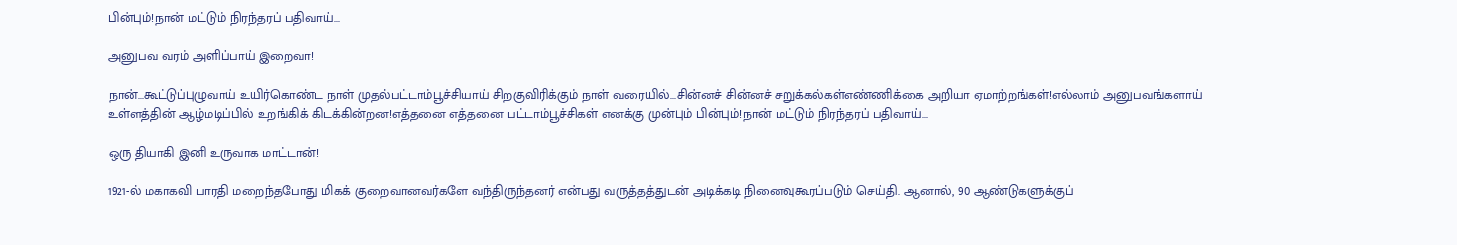பின்பும்!நான் மட்டும் நிரந்தரப் பதிவாய்...

அனுபவ வரம் அளிப்பாய் இறைவா!

நான்...கூட்டுப்புழுவாய் உயிர்கொண்ட நாள் முதல்பட்டாம்பூச்சியாய் சிறகுவிரிக்கும் நாள் வரையில்...சின்னச் சின்னச் சறுக்கல்கள்எண்ணிக்கை அறியா ஏமாற்றங்கள்!எல்லாம் அனுபவங்களாய் உள்ளத்தின் ஆழ்மடிப்பில் உறங்கிக் கிடக்கின்றன!எத்தனை எத்தனை பட்டாம்பூச்சிகள் எனக்கு முன்பும் பின்பும்!நான் மட்டும் நிரந்தரப் பதிவாய்...

ஒரு தியாகி இனி உருவாக மாட்டான்!

1921-ல் மகாகவி பாரதி மறைந்தபோது மிகக் குறைவானவர்களே வந்திருந்தனர் என்பது வருத்தத்துடன் அடிக்கடி நினைவுகூரப்படும் செய்தி. ஆனால், 90 ஆண்டுகளுக்குப்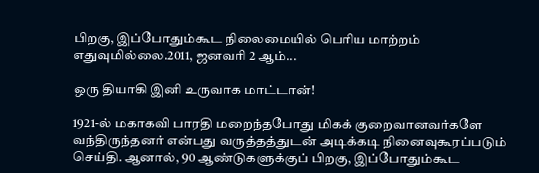பிறகு, இப்போதும்கூட நிலைமையில் பெரிய மாற்றம் எதுவுமில்லை.2011, ஜனவரி 2 ஆம்...

ஒரு தியாகி இனி உருவாக மாட்டான்!

1921-ல் மகாகவி பாரதி மறைந்தபோது மிகக் குறைவானவர்களே வந்திருந்தனர் என்பது வருத்தத்துடன் அடிக்கடி நினைவுகூரப்படும் செய்தி. ஆனால், 90 ஆண்டுகளுக்குப் பிறகு, இப்போதும்கூட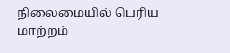நிலைமையில் பெரிய மாற்றம்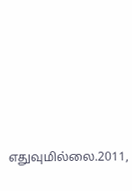எதுவுமில்லை.2011,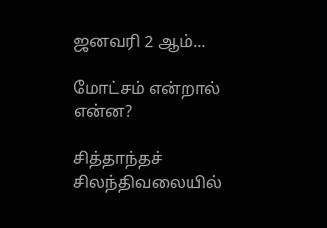ஜனவரி 2 ஆம்...

மோட்சம் என்றால் என்ன?

சித்தாந்தச் சிலந்திவலையில்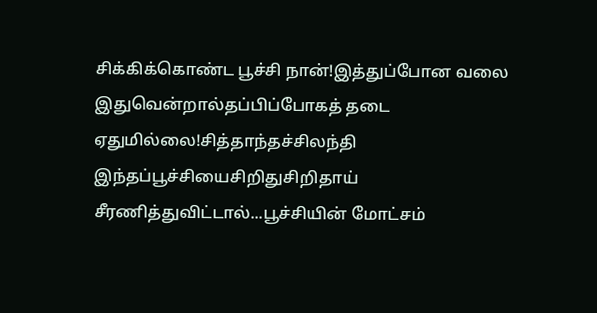சிக்கிக்கொண்ட பூச்சி நான்!இத்துப்போன வலை இதுவென்றால்தப்பிப்போகத் தடை ஏதுமில்லை!சித்தாந்தச்சிலந்தி இந்தப்பூச்சியைசிறிதுசிறிதாய் சீரணித்துவிட்டால்...பூச்சியின் மோட்சம்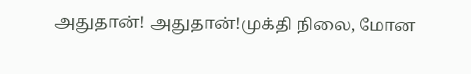அதுதான்! அதுதான்!முக்தி நிலை, மோன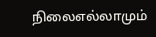நிலைஎல்லாமும்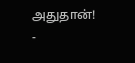அதுதான்!
-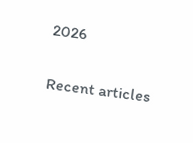2026

Recent articles